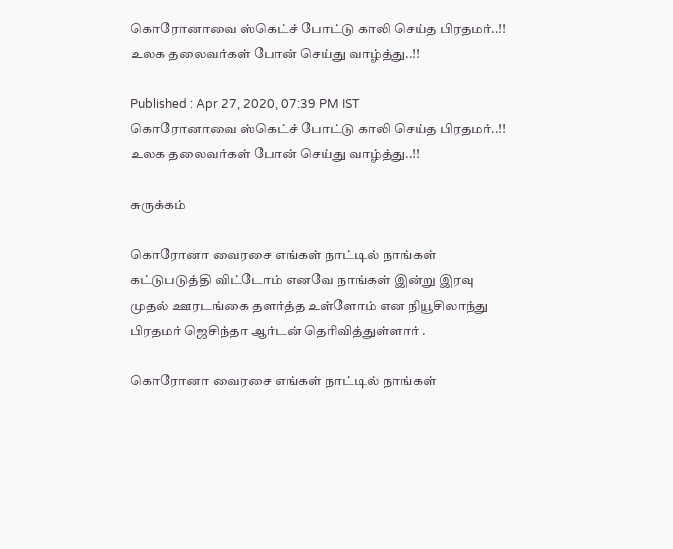கொரோனாவை ஸ்கெட்ச் போட்டு காலி செய்த பிரதமர்..!! உலக தலைவர்கள் போன் செய்து வாழ்த்து..!!

Published : Apr 27, 2020, 07:39 PM IST
கொரோனாவை ஸ்கெட்ச் போட்டு காலி செய்த பிரதமர்..!! உலக தலைவர்கள் போன் செய்து வாழ்த்து..!!

சுருக்கம்

கொரோனா வைரசை எங்கள் நாட்டில் நாங்கள் கட்டுபடுத்தி விட்டோம் எனவே நாங்கள் இன்று இரவு முதல் ஊரடங்கை தளர்த்த உள்ளோம் என நியூசிலாந்து பிரதமர் ஜெசிந்தா ஆர்டன் தெரிவித்துள்ளார் .

கொரோனா வைரசை எங்கள் நாட்டில் நாங்கள்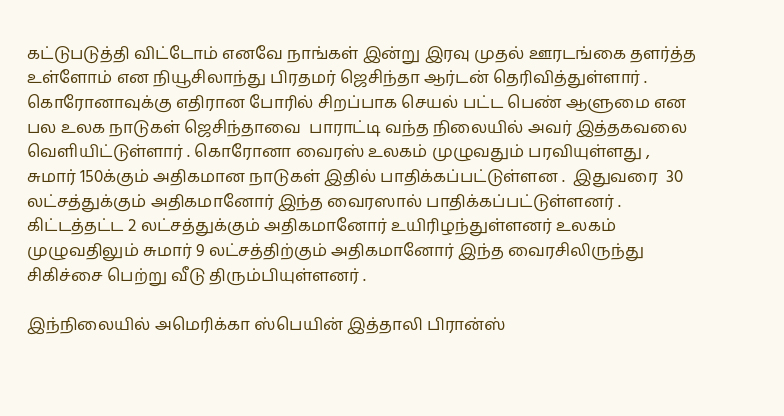கட்டுபடுத்தி விட்டோம் எனவே நாங்கள் இன்று இரவு முதல் ஊரடங்கை தளர்த்த உள்ளோம் என நியூசிலாந்து பிரதமர் ஜெசிந்தா ஆர்டன் தெரிவித்துள்ளார் . கொரோனாவுக்கு எதிரான போரில் சிறப்பாக செயல் பட்ட பெண் ஆளுமை என பல உலக நாடுகள் ஜெசிந்தாவை  பாராட்டி வந்த நிலையில் அவர் இத்தகவலை வெளியிட்டுள்ளார் . கொரோனா வைரஸ் உலகம் முழுவதும் பரவியுள்ளது ,  சுமார் 150க்கும் அதிகமான நாடுகள் இதில் பாதிக்கப்பட்டுள்ளன .  இதுவரை  30 லட்சத்துக்கும் அதிகமானோர் இந்த வைரஸால் பாதிக்கப்பட்டுள்ளனர் .  கிட்டத்தட்ட 2 லட்சத்துக்கும் அதிகமானோர் உயிரிழந்துள்ளனர் உலகம் முழுவதிலும் சுமார் 9 லட்சத்திற்கும் அதிகமானோர் இந்த வைரசிலிருந்து சிகிச்சை பெற்று வீடு திரும்பியுள்ளனர் .

இந்நிலையில் அமெரிக்கா ஸ்பெயின் இத்தாலி பிரான்ஸ்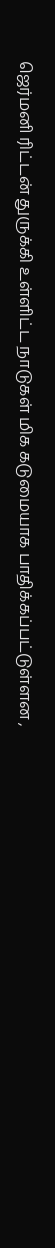ஜெர்மனி ரிட்டன் துருக்கி உள்ளிட்ட நாடுகள் மிக கடுமையாக பாதிக்கப்பட்டுள்ளன ,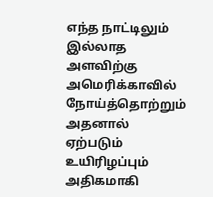எந்த நாட்டிலும் இல்லாத அளவிற்கு அமெரிக்காவில் நோய்த்தொற்றும் அதனால் ஏற்படும் உயிரிழப்பும் அதிகமாகி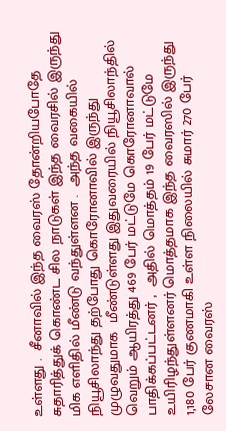உள்ளது .  சீனாவில் இந்த வைரஸ் தோன்றியபோதே சுதாரித்துக் கொண்ட சில நாடுகள் இந்த வைரசில் இருந்து மிக எளிதில் மீண்டு வந்துள்ளன .  அந்த வகையில் நியூசிலாந்து தற்போது கொரோனாவில் இருந்து  முழுவதுமாக  மீண்டுள்ளது இதுவரையில் நியூசிலாந்தில் வெறும் ஆயிரத்து 469 பேர் மட்டுமே கொரோனாவால் பாதிக்கப்பட்டனர் ,  அதில் மொத்தம் 19 பேர் மட்டுமே உயிரிழந்துள்ளனர் மொத்தமாக இந்த வைரஸில் இருந்து 1,180 பேர் குணமாகி உள்ள நிலையில் சுமார் 270 பேர் லேசான வைரஸ்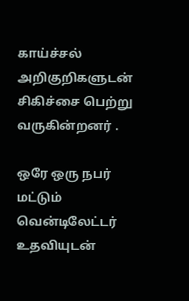காய்ச்சல் அறிகுறிகளுடன் சிகிச்சை பெற்று வருகின்றனர் .

ஒரே ஒரு நபர் மட்டும் வென்டிலேட்டர் உதவியுடன்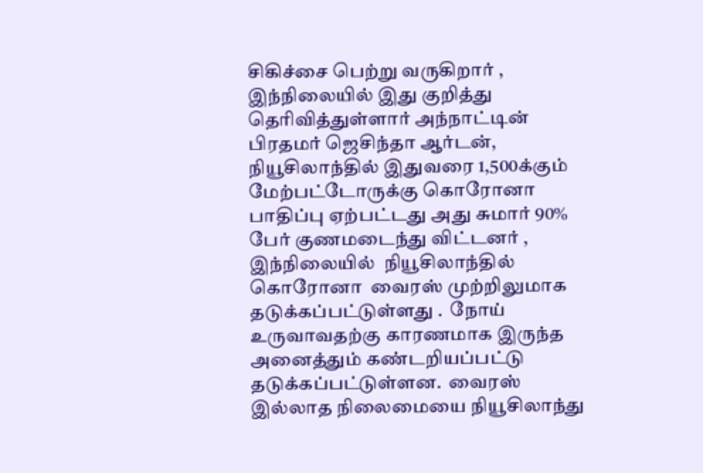சிகிச்சை பெற்று வருகிறார் ,  இந்நிலையில் இது குறித்து தெரிவித்துள்ளார் அந்நாட்டின் பிரதமர் ஜெசிந்தா ஆர்டன்,  நியூசிலாந்தில் இதுவரை 1,500க்கும் மேற்பட்டோருக்கு கொரோனா பாதிப்பு ஏற்பட்டது அது சுமார் 90% பேர் குணமடைந்து விட்டனர் ,  இந்நிலையில்  நியூசிலாந்தில் கொரோனா  வைரஸ் முற்றிலுமாக தடுக்கப்பட்டுள்ளது .  நோய் உருவாவதற்கு காரணமாக இருந்த அனைத்தும் கண்டறியப்பட்டு தடுக்கப்பட்டுள்ளன.  வைரஸ் இல்லாத நிலைமையை நியூசிலாந்து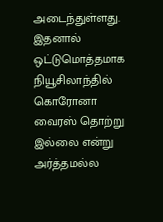அடைந்துள்ளது.  இதனால் ஒட்டுமொத்தமாக நியூசிலாந்தில் கொரோனா வைரஸ் தொற்று இல்லை என்று அர்த்தமல்ல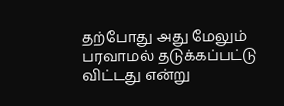தற்போது அது மேலும் பரவாமல் தடுக்கப்பட்டு விட்டது என்று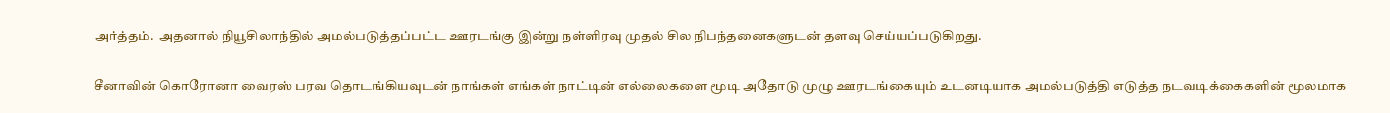அர்த்தம்.  அதனால் நியூசிலாந்தில் அமல்படுத்தப்பட்ட ஊரடங்கு இன்று நள்ளிரவு முதல் சில நிபந்தனைகளுடன் தளவு செய்யப்படுகிறது.

சீனாவின் கொரோனா வைரஸ் பரவ தொடங்கியவுடன் நாங்கள் எங்கள் நாட்டின் எல்லைகளை மூடி அதோடு முழு ஊரடங்கையும் உடனடியாக அமல்படுத்தி எடுத்த நடவடிக்கைகளின் மூலமாக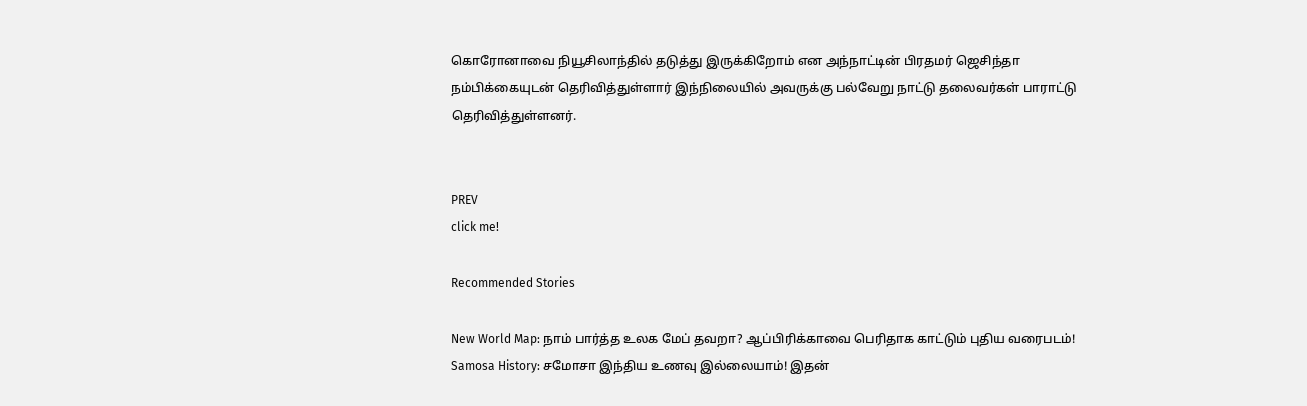கொரோனாவை நியூசிலாந்தில் தடுத்து இருக்கிறோம் என அந்நாட்டின் பிரதமர் ஜெசிந்தா நம்பிக்கையுடன் தெரிவித்துள்ளார் இந்நிலையில் அவருக்கு பல்வேறு நாட்டு தலைவர்கள் பாராட்டு தெரிவித்துள்ளனர்.


PREV
click me!

Recommended Stories

New World Map: நாம் பார்த்த உலக மேப் தவறா? ஆப்பிரிக்காவை பெரிதாக காட்டும் புதிய வரைபடம்!
Samosa History: சமோசா இந்திய உணவு இல்லையாம்! இதன்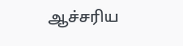ஆச்சரிய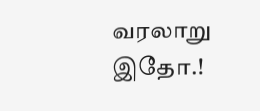வரலாறு இதோ.!